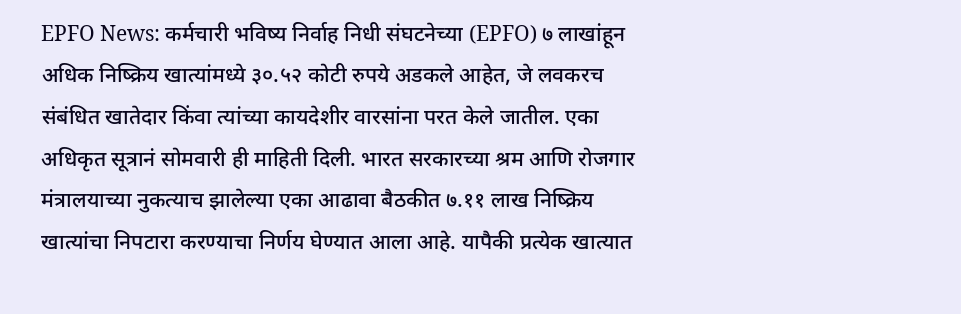EPFO News: कर्मचारी भविष्य निर्वाह निधी संघटनेच्या (EPFO) ७ लाखांहून अधिक निष्क्रिय खात्यांमध्ये ३०.५२ कोटी रुपये अडकले आहेत, जे लवकरच संबंधित खातेदार किंवा त्यांच्या कायदेशीर वारसांना परत केले जातील. एका अधिकृत सूत्रानं सोमवारी ही माहिती दिली. भारत सरकारच्या श्रम आणि रोजगार मंत्रालयाच्या नुकत्याच झालेल्या एका आढावा बैठकीत ७.११ लाख निष्क्रिय खात्यांचा निपटारा करण्याचा निर्णय घेण्यात आला आहे. यापैकी प्रत्येक खात्यात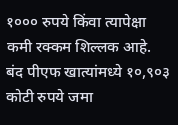१००० रुपये किंवा त्यापेक्षा कमी रक्कम शिल्लक आहे.
बंद पीएफ खात्यांमध्ये १०,९०३ कोटी रुपये जमा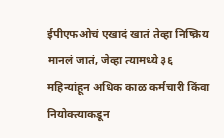ईपीएफओचं एखादं खातं तेव्हा निष्क्रिय मानलं जातं, जेव्हा त्यामध्ये ३६ महिन्यांहून अधिक काळ कर्मचारी किंवा नियोक्त्याकडून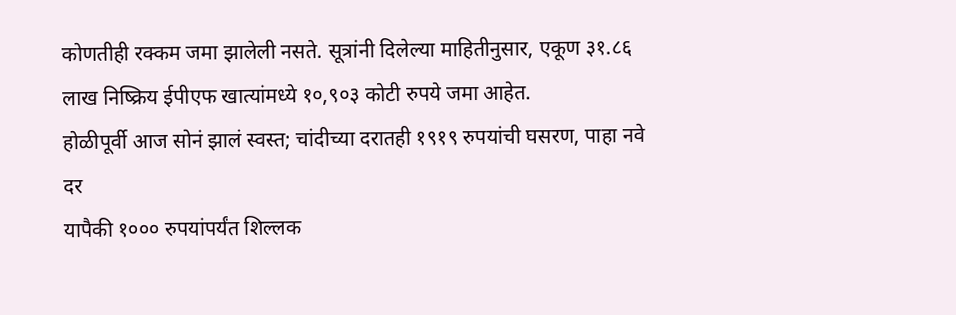कोणतीही रक्कम जमा झालेली नसते. सूत्रांनी दिलेल्या माहितीनुसार, एकूण ३१.८६ लाख निष्क्रिय ईपीएफ खात्यांमध्ये १०,९०३ कोटी रुपये जमा आहेत.
होळीपूर्वी आज सोनं झालं स्वस्त; चांदीच्या दरातही १९१९ रुपयांची घसरण, पाहा नवे दर
यापैकी १००० रुपयांपर्यंत शिल्लक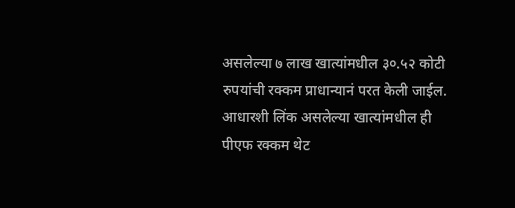असलेल्या ७ लाख खात्यांमधील ३०.५२ कोटी रुपयांची रक्कम प्राधान्यानं परत केली जाईल. आधारशी लिंक असलेल्या खात्यांमधील ही पीएफ रक्कम थेट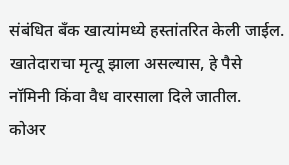संबंधित बँक खात्यांमध्ये हस्तांतरित केली जाईल. खातेदाराचा मृत्यू झाला असल्यास, हे पैसे नॉमिनी किंवा वैध वारसाला दिले जातील.
कोअर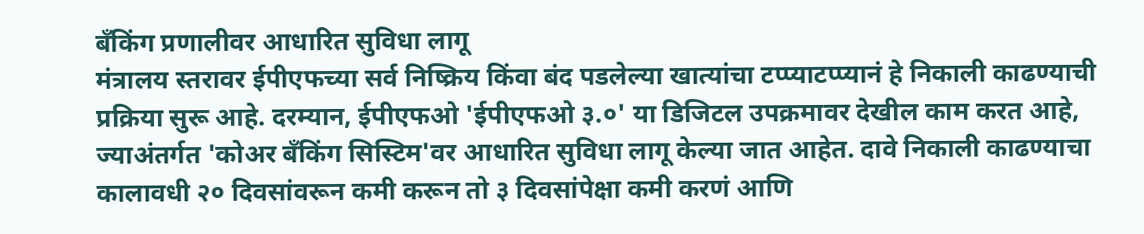बँकिंग प्रणालीवर आधारित सुविधा लागू
मंत्रालय स्तरावर ईपीएफच्या सर्व निष्क्रिय किंवा बंद पडलेल्या खात्यांचा टप्प्याटप्प्यानं हे निकाली काढण्याची प्रक्रिया सुरू आहे. दरम्यान, ईपीएफओ 'ईपीएफओ ३.०' या डिजिटल उपक्रमावर देखील काम करत आहे, ज्याअंतर्गत 'कोअर बँकिंग सिस्टिम'वर आधारित सुविधा लागू केल्या जात आहेत. दावे निकाली काढण्याचा कालावधी २० दिवसांवरून कमी करून तो ३ दिवसांपेक्षा कमी करणं आणि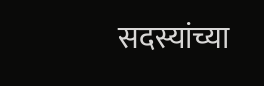सदस्यांच्या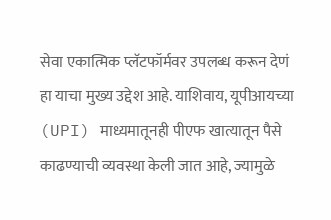सेवा एकात्मिक प्लॅटफॉर्मवर उपलब्ध करून देणं हा याचा मुख्य उद्देश आहे. याशिवाय, यूपीआयच्या (UPI) माध्यमातूनही पीएफ खात्यातून पैसे काढण्याची व्यवस्था केली जात आहे, ज्यामुळे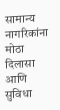सामान्य नागरिकांना मोठा दिलासा आणि सुविधा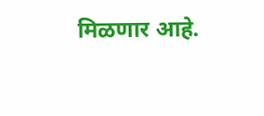मिळणार आहे.